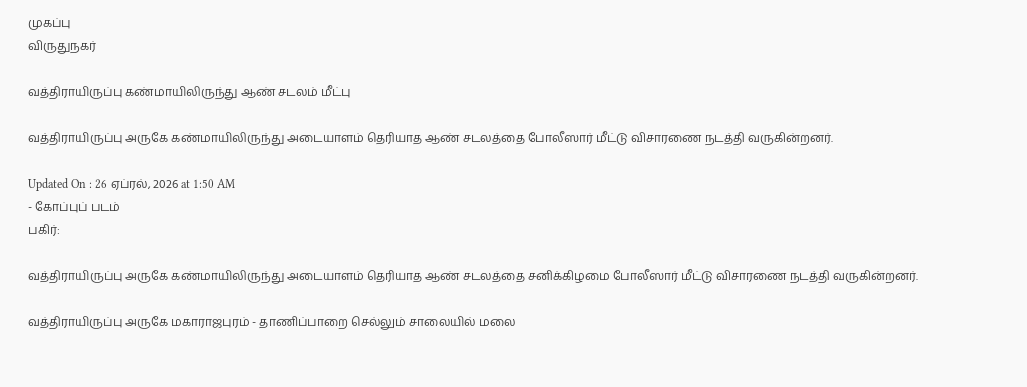முகப்பு
விருதுநகர்

வத்திராயிருப்பு கண்மாயிலிருந்து ஆண் சடலம் மீட்பு

வத்திராயிருப்பு அருகே கண்மாயிலிருந்து அடையாளம் தெரியாத ஆண் சடலத்தை போலீஸார் மீட்டு விசாரணை நடத்தி வருகின்றனர்.

Updated On : 26 ஏப்ரல், 2026 at 1:50 AM
- கோப்புப் படம்
பகிர்:

வத்திராயிருப்பு அருகே கண்மாயிலிருந்து அடையாளம் தெரியாத ஆண் சடலத்தை சனிக்கிழமை போலீஸார் மீட்டு விசாரணை நடத்தி வருகின்றனர்.

வத்திராயிருப்பு அருகே மகாராஜபுரம் - தாணிப்பாறை செல்லும் சாலையில் மலை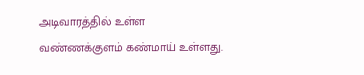அடிவாரத்தில் உள்ள வண்ணக்குளம் கண்மாய் உள்ளது.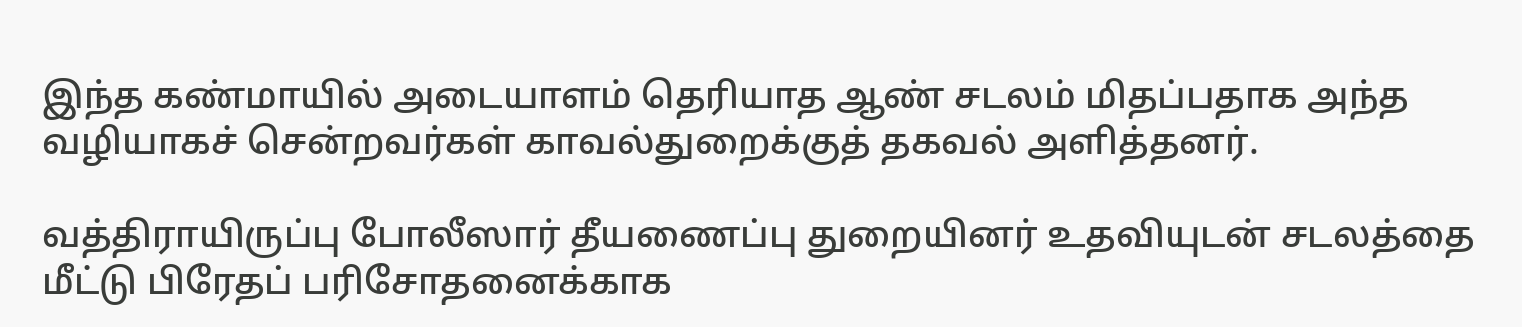இந்த கண்மாயில் அடையாளம் தெரியாத ஆண் சடலம் மிதப்பதாக அந்த வழியாகச் சென்றவர்கள் காவல்துறைக்குத் தகவல் அளித்தனர்.

வத்திராயிருப்பு போலீஸார் தீயணைப்பு துறையினர் உதவியுடன் சடலத்தை மீட்டு பிரேதப் பரிசோதனைக்காக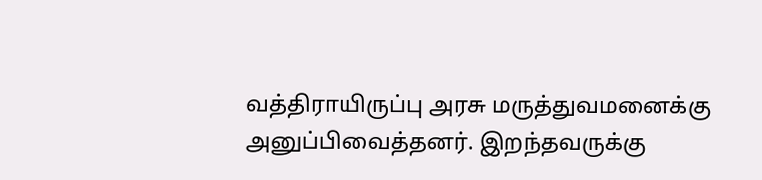வத்திராயிருப்பு அரசு மருத்துவமனைக்கு அனுப்பிவைத்தனர். இறந்தவருக்கு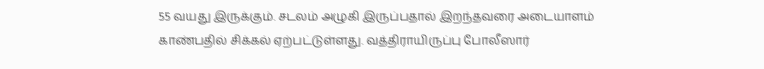55 வயது இருக்கும். சடலம் அழுகி இருப்பதால் இறந்தவரை அடையாளம் காண்பதில் சிக்கல் ஏற்பட்டுள்ளது. வத்திராயிருப்பு போலீஸார்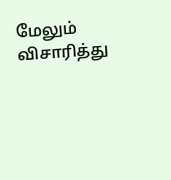மேலும் விசாரித்து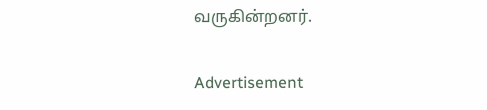வருகின்றனர்.

Advertisement